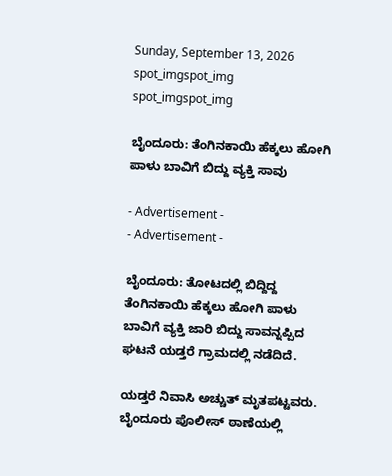Sunday, September 13, 2026
spot_imgspot_img
spot_imgspot_img

ಬೈಂದೂರು: ತೆಂಗಿನಕಾಯಿ ಹೆಕ್ಕಲು ಹೋಗಿ ಪಾಳು ಬಾವಿಗೆ ಬಿದ್ದು ವ್ಯಕ್ತಿ ಸಾವು

- Advertisement -
- Advertisement -

ಬೈಂದೂರು: ತೋಟದಲ್ಲಿ ಬಿದ್ದಿದ್ದ ತೆಂಗಿನಕಾಯಿ ಹೆಕ್ಕಲು ಹೋಗಿ ಪಾಳು ಬಾವಿಗೆ ವ್ಯಕ್ತಿ ಜಾರಿ ಬಿದ್ದು ಸಾವನ್ನಪ್ಪಿದ ಘಟನೆ ಯಡ್ತರೆ ಗ್ರಾಮದಲ್ಲಿ ನಡೆದಿದೆ.

ಯಡ್ತರೆ ನಿವಾಸಿ ಅಚ್ಚುತ್ ಮೃತಪಟ್ಟವರು. ಬೈಂದೂರು ಪೊಲೀಸ್ ಠಾಣೆಯಲ್ಲಿ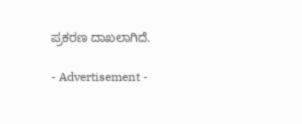ಪ್ರಕರಣ ದಾಖಲಾಗಿದೆ.

- Advertisement -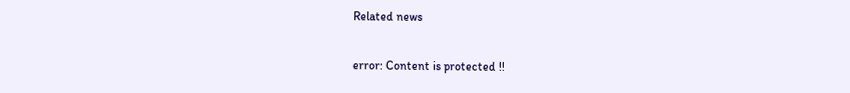Related news

error: Content is protected !!